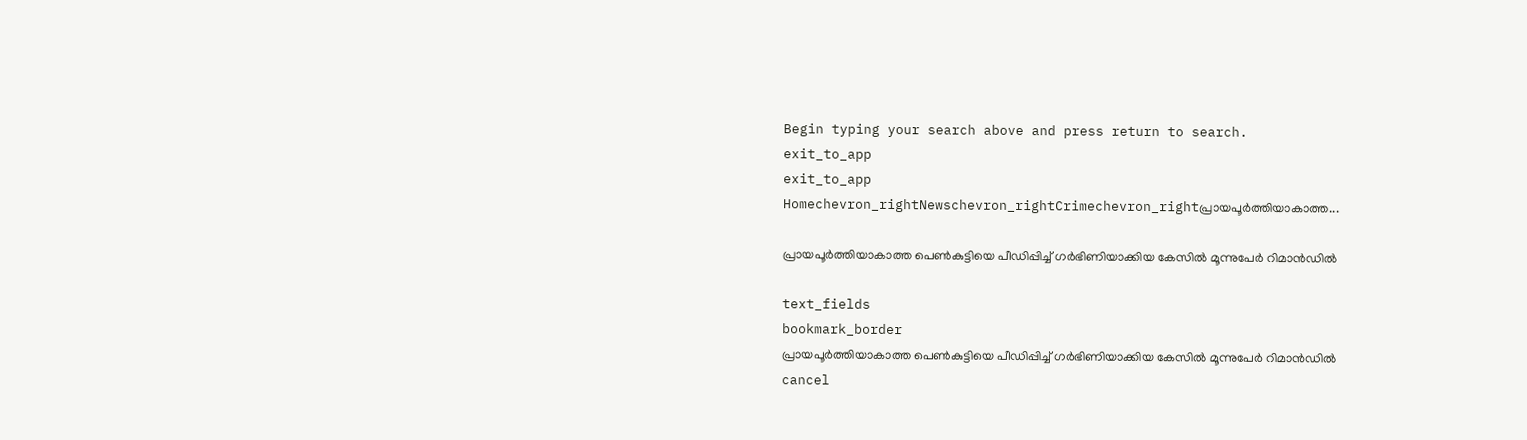Begin typing your search above and press return to search.
exit_to_app
exit_to_app
Homechevron_rightNewschevron_rightCrimechevron_rightപ്രായപൂര്‍ത്തിയാകാത്ത...

പ്രായപൂര്‍ത്തിയാകാത്ത പെണ്‍കുട്ടിയെ പീഡിപ്പിച്ച് ഗര്‍ഭിണിയാക്കിയ കേസിൽ മൂന്നുപേർ റിമാൻഡിൽ

text_fields
bookmark_border
പ്രായപൂര്‍ത്തിയാകാത്ത പെണ്‍കുട്ടിയെ പീഡിപ്പിച്ച് ഗര്‍ഭിണിയാക്കിയ കേസിൽ മൂന്നുപേർ റിമാൻഡിൽ
cancel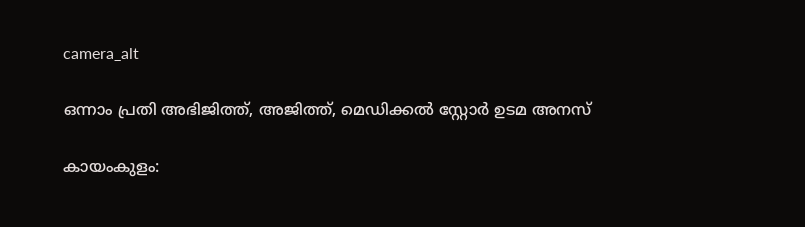camera_alt

ഒന്നാം പ്രതി അഭിജിത്ത്, അജിത്ത്, മെഡിക്കല്‍ സ്റ്റോര്‍ ഉടമ അനസ്

കായംകുളം: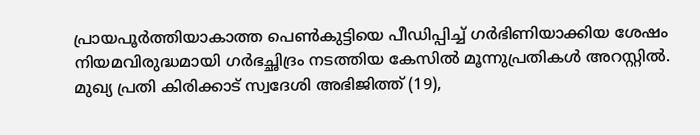പ്രായപൂര്‍ത്തിയാകാത്ത പെണ്‍കുട്ടിയെ പീഡിപ്പിച്ച് ഗര്‍ഭിണിയാക്കിയ ശേഷം നിയമവിരുദ്ധമായി ഗര്‍ഭച്ഛിദ്രം നടത്തിയ കേസില്‍ മൂന്നുപ്രതികള്‍ അറസ്റ്റിൽ. മുഖ്യ പ്രതി കിരിക്കാട് സ്വദേശി അഭിജിത്ത് (19),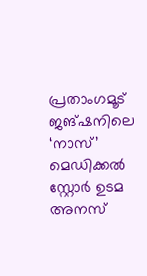പ്രതാംഗമൂട് ജങ്ഷനിലെ ‘നാസ്’ മെഡിക്കല്‍ സ്റ്റോര്‍ ഉടമ അനസ്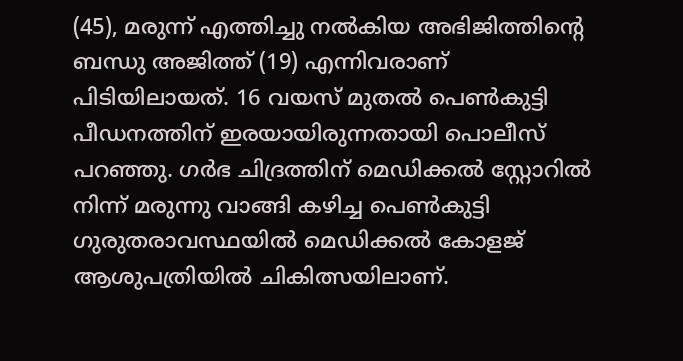(45), മരുന്ന് എത്തിച്ചു നല്‍കിയ അഭിജിത്തിന്റെ ബന്ധു അജിത്ത് (19) എന്നിവരാണ് പിടിയിലായത്. 16 വയസ് മുതൽ പെൺകുട്ടി പീഡനത്തിന് ഇരയായിരുന്നതായി പൊലീസ് പറഞ്ഞു. ഗർഭ ചിദ്രത്തിന് മെഡിക്കൽ സ്റ്റോറിൽ നിന്ന് മരുന്നു വാങ്ങി കഴിച്ച പെൺകുട്ടി ഗുരുതരാവസ്ഥയിൽ മെഡിക്കൽ കോളജ് ആശുപത്രിയിൽ ചികിത്സയിലാണ്.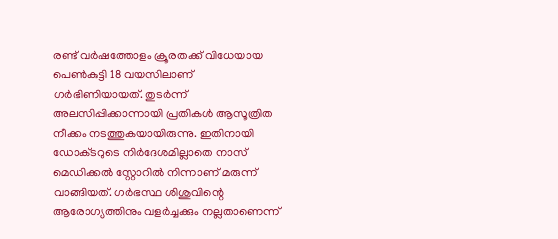രണ്ട് വര്‍ഷത്തോളം ക്രൂരതക്ക് വിധേയായ പെൺകുട്ടി 18 വയസിലാണ് ഗർഭിണിയായത്. തുടർന്ന് അലസിപ്പിക്കാന്നായി പ്രതികള്‍ ആസൂത്രിത നീക്കം നടത്തുകയായിരുന്നു. ഇതിനായി ഡോക്‌ടറുടെ നിർദേശമില്ലാതെ നാസ് മെഡിക്കല്‍ സ്റ്റോറിൽ നിന്നാണ് മരുന്ന് വാങ്ങിയത്. ഗര്‍ഭസ്ഥ ശിശുവിന്റെ ആരോഗ്യത്തിനും വളര്‍ച്ചക്കും നല്ലതാണെന്ന്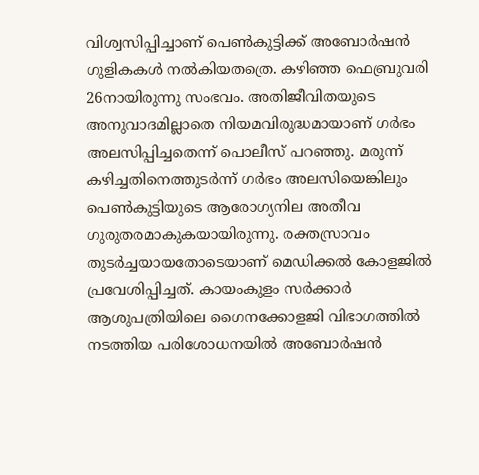വിശ്വസിപ്പിച്ചാണ് പെണ്‍കുട്ടിക്ക് അബോർഷന്‍ ഗുളികകള്‍ നല്‍കിയതത്രെ. കഴിഞ്ഞ ഫെബ്രുവരി 26നായിരുന്നു സംഭവം. അതിജീവിതയുടെ അനുവാദമില്ലാതെ നിയമവിരുദ്ധമായാണ് ഗര്‍ഭം അലസിപ്പിച്ചതെന്ന് പൊലീസ് പറഞ്ഞു. മരുന്ന് കഴിച്ചതിനെത്തുടര്‍ന്ന് ഗര്‍ഭം അലസിയെങ്കിലും പെണ്‍കുട്ടിയുടെ ആരോഗ്യനില അതീവ ഗുരുതരമാകുകയായിരുന്നു. രക്തസ്രാവം തുടർച്ചയായതോടെയാണ് മെഡിക്കൽ കോളജിൽ പ്രവേശിപ്പിച്ചത്. കായംകുളം സര്‍ക്കാര്‍ ആശുപത്രിയിലെ ഗൈനക്കോളജി വിഭാഗത്തില്‍ നടത്തിയ പരിശോധനയില്‍ അബോർഷന്‍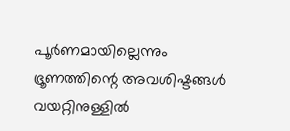പൂര്‍ണമായില്ലെന്നും ഭ്രൂണത്തിന്റെ അവശിഷ്ടങ്ങള്‍ വയറ്റിനുള്ളില്‍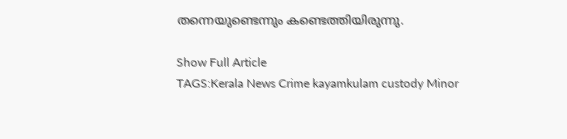തന്നെയുണ്ടെന്നും കണ്ടെത്തിയിരുന്നു.

Show Full Article
TAGS:Kerala News Crime kayamkulam custody Minor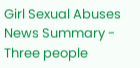Girl Sexual Abuses
News Summary - Three people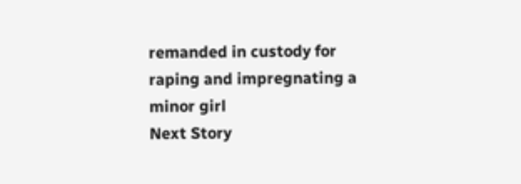remanded in custody for raping and impregnating a minor girl
Next Story